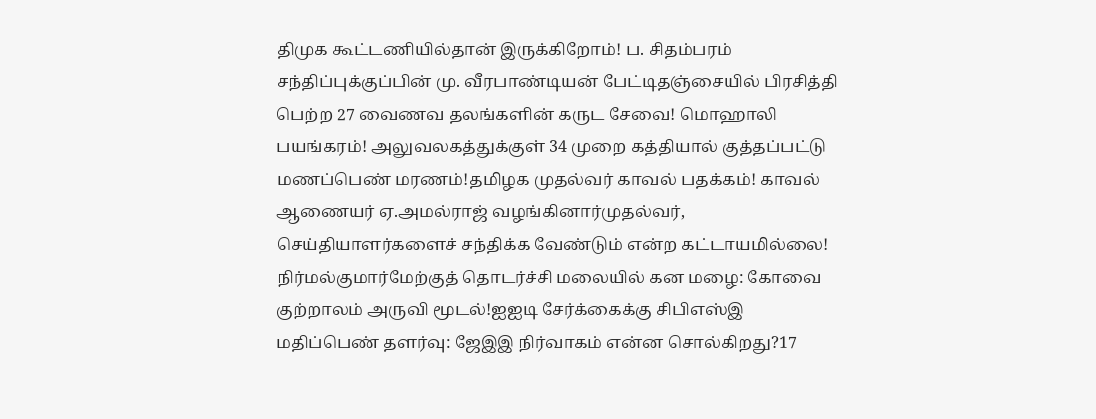திமுக கூட்டணியில்தான் இருக்கிறோம்! ப. சிதம்பரம் சந்திப்புக்குப்பின் மு. வீரபாண்டியன் பேட்டிதஞ்சையில் பிரசித்தி பெற்ற 27 வைணவ தலங்களின் கருட சேவை! மொஹாலி பயங்கரம்! அலுவலகத்துக்குள் 34 முறை கத்தியால் குத்தப்பட்டு மணப்பெண் மரணம்!தமிழக முதல்வர் காவல் பதக்கம்! காவல் ஆணையர் ஏ.அமல்ராஜ் வழங்கினார்முதல்வர், செய்தியாளர்களைச் சந்திக்க வேண்டும் என்ற கட்டாயமில்லை! நிர்மல்குமார்மேற்குத் தொடர்ச்சி மலையில் கன மழை: கோவை குற்றாலம் அருவி மூடல்!ஐஐடி சேர்க்கைக்கு சிபிஎஸ்இ மதிப்பெண் தளர்வு: ஜேஇஇ நிர்வாகம் என்ன சொல்கிறது?17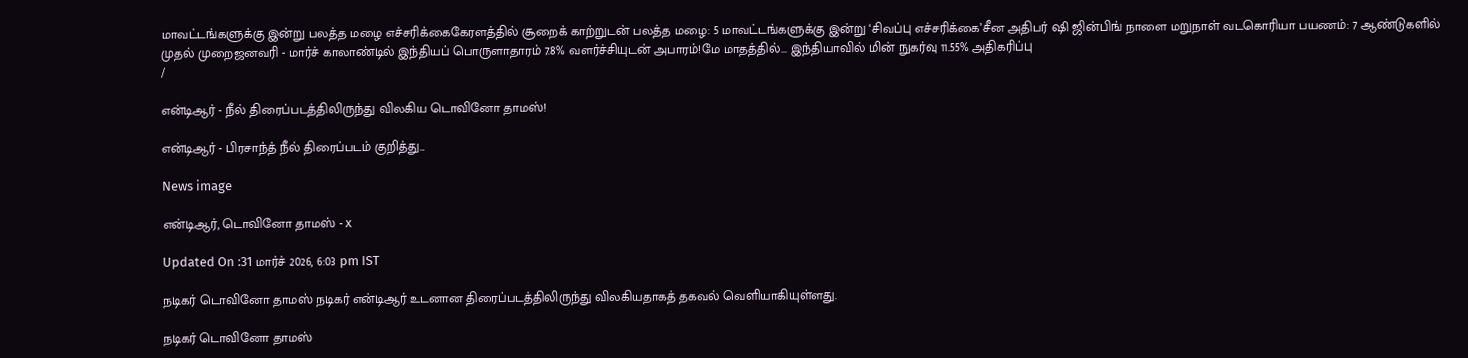மாவட்டங்களுக்கு இன்று பலத்த மழை எச்சரிக்கைகேரளத்தில் சூறைக் காற்றுடன் பலத்த மழை: 5 மாவட்டங்களுக்கு இன்று ‘சிவப்பு எச்சரிக்கை’சீன அதிபர் ஷி ஜின்பிங் நாளை மறுநாள் வடகொரியா பயணம்: 7 ஆண்டுகளில் முதல் முறைஜனவரி - மார்ச் காலாண்டில் இந்தியப் பொருளாதாரம் 7.8% வளர்ச்சியுடன் அபாரம்!மே மாதத்தில்... இந்தியாவில் மின் நுகர்வு 11.55% அதிகரிப்பு
/

என்டிஆர் - நீல் திரைப்படத்திலிருந்து விலகிய டொவினோ தாமஸ்!

என்டிஆர் - பிரசாந்த் நீல் திரைப்படம் குறித்து...

News image

என்டிஆர், டொவினோ தாமஸ் - x

Updated On :31 மார்ச் 2026, 6:03 pm IST

நடிகர் டொவினோ தாமஸ் நடிகர் என்டிஆர் உடனான திரைப்படத்திலிருந்து விலகியதாகத் தகவல் வெளியாகியுள்ளது.

நடிகர் டொவினோ தாமஸ்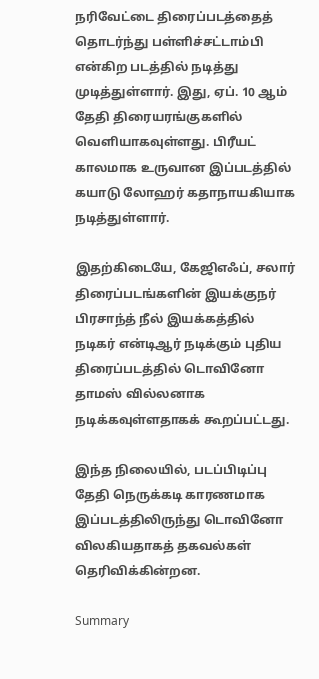நரிவேட்டை திரைப்படத்தைத் தொடர்ந்து பள்ளிச்சட்டாம்பி என்கிற படத்தில் நடித்து முடித்துள்ளார். இது, ஏப். 10 ஆம் தேதி திரையரங்குகளில் வெளியாகவுள்ளது. பிரீயட் காலமாக உருவான இப்படத்தில் கயாடு லோஹர் கதாநாயகியாக நடித்துள்ளார்.

இதற்கிடையே, கேஜிஎஃப், சலார் திரைப்படங்களின் இயக்குநர் பிரசாந்த் நீல் இயக்கத்தில் நடிகர் என்டிஆர் நடிக்கும் புதிய திரைப்படத்தில் டொவினோ தாமஸ் வில்லனாக நடிக்கவுள்ளதாகக் கூறப்பட்டது.

இந்த நிலையில், படப்பிடிப்பு தேதி நெருக்கடி காரணமாக இப்படத்திலிருந்து டொவினோ விலகியதாகத் தகவல்கள் தெரிவிக்கின்றன.

Summary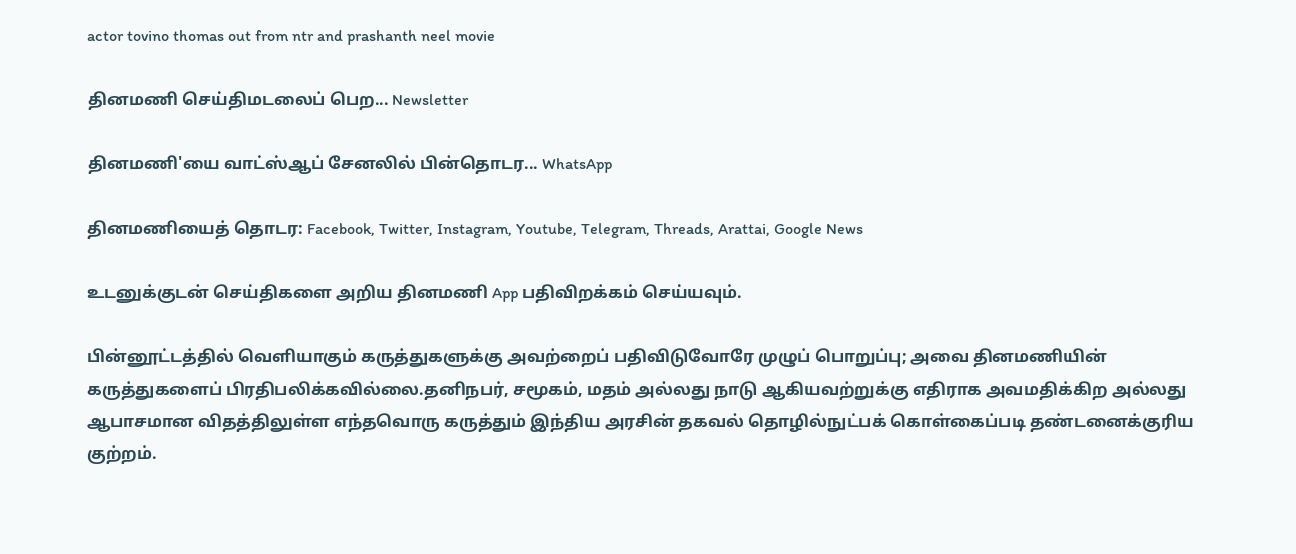actor tovino thomas out from ntr and prashanth neel movie

தினமணி செய்திமடலைப் பெற... Newsletter

தினமணி'யை வாட்ஸ்ஆப் சேனலில் பின்தொடர... WhatsApp

தினமணியைத் தொடர: Facebook, Twitter, Instagram, Youtube, Telegram, Threads, Arattai, Google News

உடனுக்குடன் செய்திகளை அறிய தினமணி App பதிவிறக்கம் செய்யவும்.

பின்னூட்டத்தில் வெளியாகும் கருத்துகளுக்கு அவற்றைப் பதிவிடுவோரே முழுப் பொறுப்பு; அவை தினமணியின் கருத்துகளைப் பிரதிபலிக்கவில்லை.தனிநபர், சமூகம், மதம் அல்லது நாடு ஆகியவற்றுக்கு எதிராக அவமதிக்கிற அல்லது ஆபாசமான விதத்திலுள்ள எந்தவொரு கருத்தும் இந்திய அரசின் தகவல் தொழில்நுட்பக் கொள்கைப்படி தண்டனைக்குரிய குற்றம்.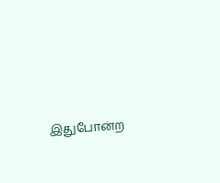இதுபோன்ற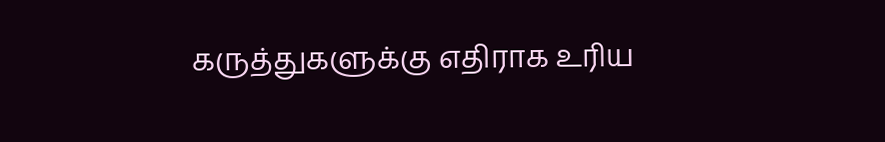கருத்துகளுக்கு எதிராக உரிய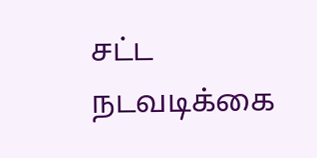சட்ட நடவடிக்கை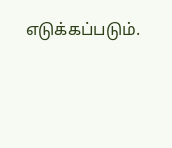எடுக்கப்படும்.